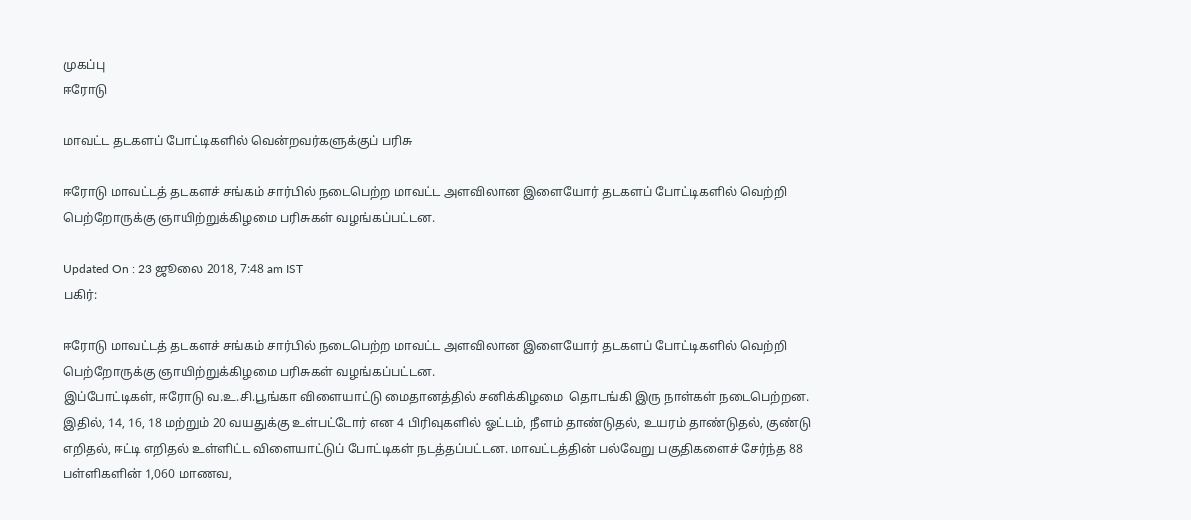முகப்பு
ஈரோடு

மாவட்ட தடகளப் போட்டிகளில் வென்றவர்களுக்குப் பரிசு

ஈரோடு மாவட்டத் தடகளச் சங்கம் சார்பில் நடைபெற்ற மாவட்ட அளவிலான இளையோர் தடகளப் போட்டிகளில் வெற்றி பெற்றோருக்கு ஞாயிற்றுக்கிழமை பரிசுகள் வழங்கப்பட்டன.

Updated On : 23 ஜூலை 2018, 7:48 am IST
பகிர்:

ஈரோடு மாவட்டத் தடகளச் சங்கம் சார்பில் நடைபெற்ற மாவட்ட அளவிலான இளையோர் தடகளப் போட்டிகளில் வெற்றி பெற்றோருக்கு ஞாயிற்றுக்கிழமை பரிசுகள் வழங்கப்பட்டன.
இப்போட்டிகள், ஈரோடு வ.உ.சி.பூங்கா விளையாட்டு மைதானத்தில் சனிக்கிழமை  தொடங்கி இரு நாள்கள் நடைபெற்றன. இதில், 14, 16, 18 மற்றும் 20 வயதுக்கு உள்பட்டோர் என 4 பிரிவுகளில் ஓட்டம், நீளம் தாண்டுதல், உயரம் தாண்டுதல், குண்டு எறிதல், ஈட்டி எறிதல் உள்ளிட்ட விளையாட்டுப் போட்டிகள் நடத்தப்பட்டன. மாவட்டத்தின் பல்வேறு பகுதிகளைச் சேர்ந்த 88 பள்ளிகளின் 1,060 மாணவ,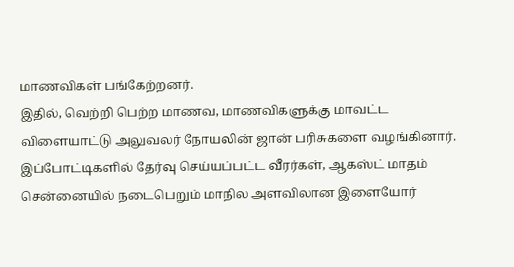மாணவிகள் பங்கேற்றனர்.
இதில், வெற்றி பெற்ற மாணவ, மாணவிகளுக்கு மாவட்ட விளையாட்டு அலுவலர் நோயலின் ஜான் பரிசுகளை வழங்கினார்.  இப்போட்டிகளில் தேர்வு செய்யப்பட்ட வீரர்கள், ஆகஸ்ட் மாதம் சென்னையில் நடைபெறும் மாநில அளவிலான இளையோர்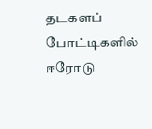தடகளப்  போட்டிகளில் ஈரோடு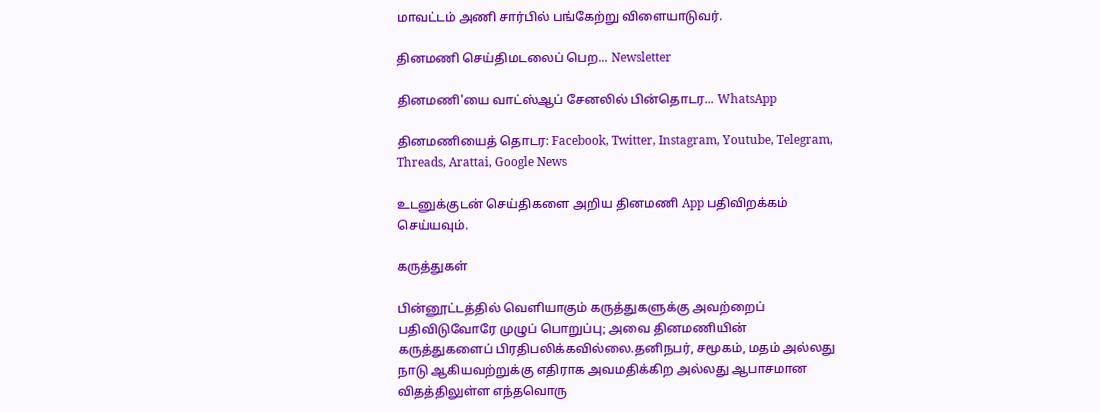மாவட்டம் அணி சார்பில் பங்கேற்று விளையாடுவர்.

தினமணி செய்திமடலைப் பெற... Newsletter

தினமணி'யை வாட்ஸ்ஆப் சேனலில் பின்தொடர... WhatsApp

தினமணியைத் தொடர: Facebook, Twitter, Instagram, Youtube, Telegram, Threads, Arattai, Google News

உடனுக்குடன் செய்திகளை அறிய தினமணி App பதிவிறக்கம் செய்யவும்.

கருத்துகள்

பின்னூட்டத்தில் வெளியாகும் கருத்துகளுக்கு அவற்றைப் பதிவிடுவோரே முழுப் பொறுப்பு; அவை தினமணியின் கருத்துகளைப் பிரதிபலிக்கவில்லை.தனிநபர், சமூகம், மதம் அல்லது நாடு ஆகியவற்றுக்கு எதிராக அவமதிக்கிற அல்லது ஆபாசமான விதத்திலுள்ள எந்தவொரு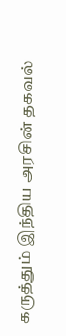கருத்தும் இந்திய அரசின் தகவல்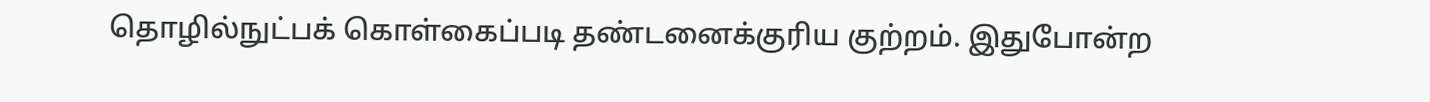தொழில்நுட்பக் கொள்கைப்படி தண்டனைக்குரிய குற்றம். இதுபோன்ற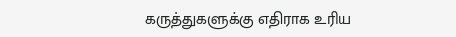கருத்துகளுக்கு எதிராக உரிய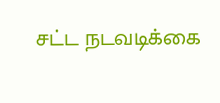சட்ட நடவடிக்கை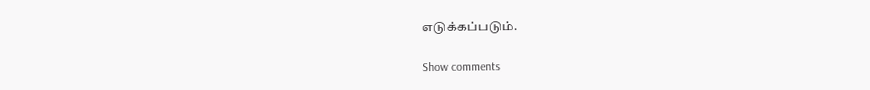எடுக்கப்படும்.

Show comments